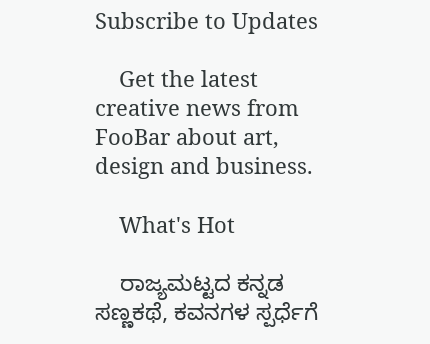Subscribe to Updates

    Get the latest creative news from FooBar about art, design and business.

    What's Hot

    ರಾಜ್ಯಮಟ್ಟದ ಕನ್ನಡ ಸಣ್ಣಕಥೆ, ಕವನಗಳ ಸ್ಪರ್ಧೆಗೆ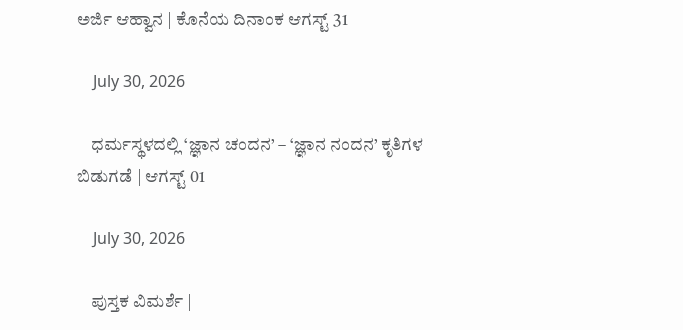ಅರ್ಜಿ ಆಹ್ವಾನ | ಕೊನೆಯ ದಿನಾಂಕ ಆಗಸ್ಟ್ 31

    July 30, 2026

    ಧರ್ಮಸ್ಥಳದಲ್ಲಿ ‘ಜ್ಞಾನ ಚಂದನ’ – ‘ಜ್ಞಾನ ನಂದನ’ ಕೃತಿಗಳ ಬಿಡುಗಡೆ | ಆಗಸ್ಟ್ 01

    July 30, 2026

    ಪುಸ್ತಕ ವಿಮರ್ಶೆ |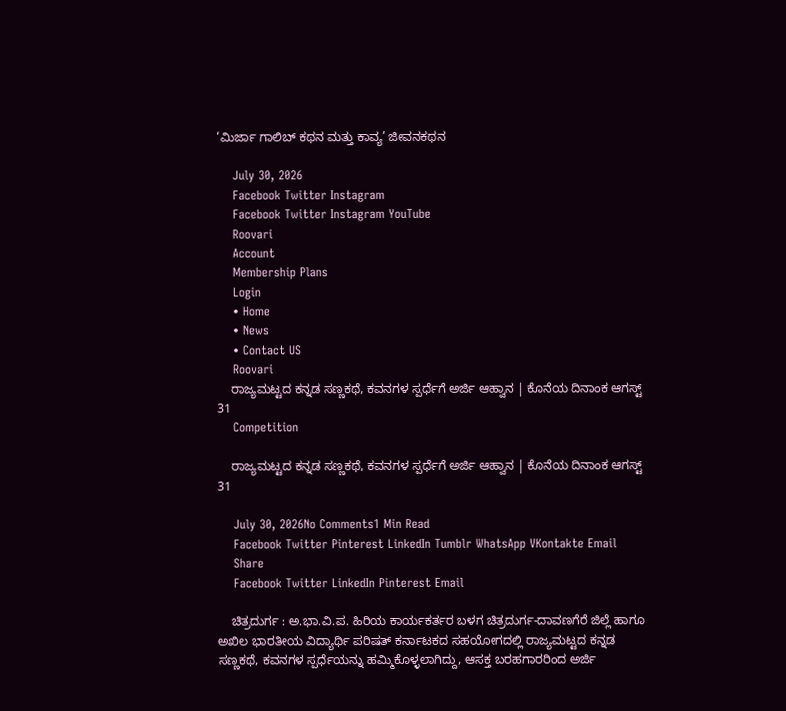‘ಮಿರ್ಜಾ ಗಾಲಿಬ್ ಕಥನ ಮತ್ತು ಕಾವ್ಯ’ ಜೀವನಕಥನ

    July 30, 2026
    Facebook Twitter Instagram
    Facebook Twitter Instagram YouTube
    Roovari
    Account
    Membership Plans
    Login
    • Home
    • News
    • Contact US
    Roovari
    ರಾಜ್ಯಮಟ್ಟದ ಕನ್ನಡ ಸಣ್ಣಕಥೆ, ಕವನಗಳ ಸ್ಪರ್ಧೆಗೆ ಅರ್ಜಿ ಆಹ್ವಾನ | ಕೊನೆಯ ದಿನಾಂಕ ಆಗಸ್ಟ್ 31
    Competition

    ರಾಜ್ಯಮಟ್ಟದ ಕನ್ನಡ ಸಣ್ಣಕಥೆ, ಕವನಗಳ ಸ್ಪರ್ಧೆಗೆ ಅರ್ಜಿ ಆಹ್ವಾನ | ಕೊನೆಯ ದಿನಾಂಕ ಆಗಸ್ಟ್ 31

    July 30, 2026No Comments1 Min Read
    Facebook Twitter Pinterest LinkedIn Tumblr WhatsApp VKontakte Email
    Share
    Facebook Twitter LinkedIn Pinterest Email

    ಚಿತ್ರದುರ್ಗ : ಅ.ಭಾ.ವಿ.ಪ. ಹಿರಿಯ ಕಾರ್ಯಕರ್ತರ ಬಳಗ ಚಿತ್ರದುರ್ಗ-ದಾವಣಗೆರೆ ಜಿಲ್ಲೆ ಹಾಗೂ ಅಖಿಲ ಭಾರತೀಯ ವಿದ್ಯಾರ್ಥಿ ಪರಿಷತ್ ಕರ್ನಾಟಕದ ಸಹಯೋಗದಲ್ಲಿ ರಾಜ್ಯಮಟ್ಟದ ಕನ್ನಡ ಸಣ್ಣಕಥೆ, ಕವನಗಳ ಸ್ಪರ್ಧೆಯನ್ನು ಹಮ್ಮಿಕೊಳ್ಳಲಾಗಿದ್ದು, ಆಸಕ್ತ ಬರಹಗಾರರಿಂದ ಅರ್ಜಿ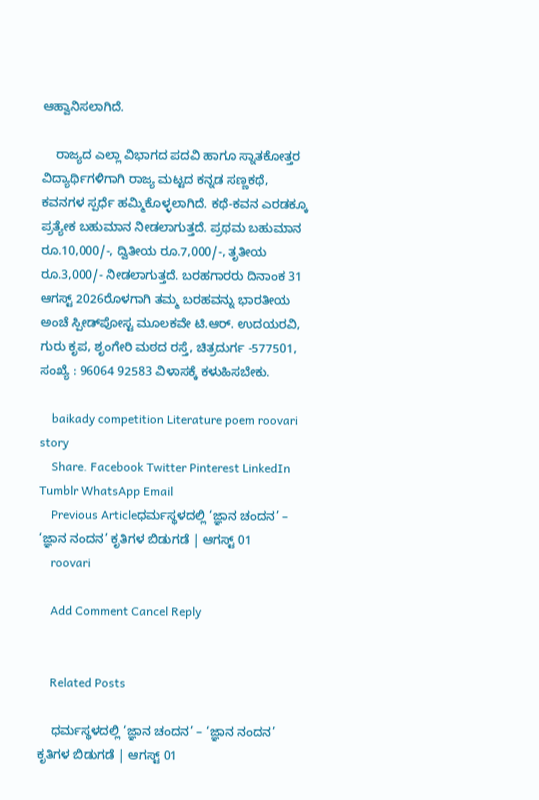ಆಹ್ವಾನಿಸಲಾಗಿದೆ.

    ರಾಜ್ಯದ ಎಲ್ಲಾ ವಿಭಾಗದ ಪದವಿ ಹಾಗೂ ಸ್ನಾತಕೋತ್ತರ ವಿದ್ಯಾರ್ಥಿಗಳಿಗಾಗಿ ರಾಜ್ಯ ಮಟ್ಟದ ಕನ್ನಡ ಸಣ್ಣಕಥೆ, ಕವನಗಳ ಸ್ಪರ್ಧೆ ಹಮ್ಮಿಕೊಳ್ಳಲಾಗಿದೆ. ಕಥೆ-ಕವನ ಎರಡಕ್ಕೂ ಪ್ರತ್ಯೇಕ ಬಹುಮಾನ ನೀಡಲಾಗುತ್ತದೆ. ಪ್ರಥಮ ಬಹುಮಾನ ರೂ.10,000/-, ದ್ವಿತೀಯ ರೂ.7,000/-, ತೃತೀಯ ರೂ.3,000/- ನೀಡಲಾಗುತ್ತದೆ. ಬರಹಗಾರರು ದಿನಾಂಕ 31 ಆಗಸ್ಟ್ 2026ರೊಳಗಾಗಿ ತಮ್ಮ ಬರಹವನ್ನು ಭಾರತೀಯ ಅಂಚೆ ಸ್ಪೀಡ್‌ಪೋಸ್ಟ ಮೂಲಕವೇ ಟಿ.ಆರ್. ಉದಯರವಿ, ಗುರು ಕೃಪ, ಶೃಂಗೇರಿ ಮಠದ ರಸ್ತೆ, ಚಿತ್ರದುರ್ಗ -577501, ಸಂಖ್ಯೆ : 96064 92583 ವಿಳಾಸಕ್ಕೆ ಕಳುಹಿಸಬೇಕು.

    baikady competition Literature poem roovari story
    Share. Facebook Twitter Pinterest LinkedIn Tumblr WhatsApp Email
    Previous Articleಧರ್ಮಸ್ಥಳದಲ್ಲಿ ‘ಜ್ಞಾನ ಚಂದನ’ – ‘ಜ್ಞಾನ ನಂದನ’ ಕೃತಿಗಳ ಬಿಡುಗಡೆ | ಆಗಸ್ಟ್ 01
    roovari

    Add Comment Cancel Reply


    Related Posts

    ಧರ್ಮಸ್ಥಳದಲ್ಲಿ ‘ಜ್ಞಾನ ಚಂದನ’ – ‘ಜ್ಞಾನ ನಂದನ’ ಕೃತಿಗಳ ಬಿಡುಗಡೆ | ಆಗಸ್ಟ್ 01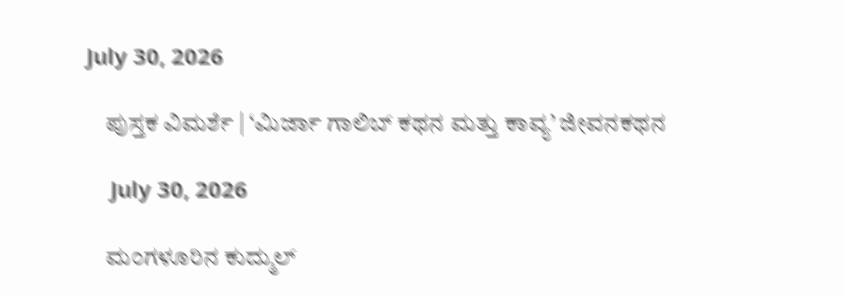July 30, 2026

    ಪುಸ್ತಕ ವಿಮರ್ಶೆ | ‘ಮಿರ್ಜಾ ಗಾಲಿಬ್ ಕಥನ ಮತ್ತು ಕಾವ್ಯ’ ಜೀವನಕಥನ

    July 30, 2026

    ಮಂಗಳೂರಿನ ಕುದ್ಮುಲ್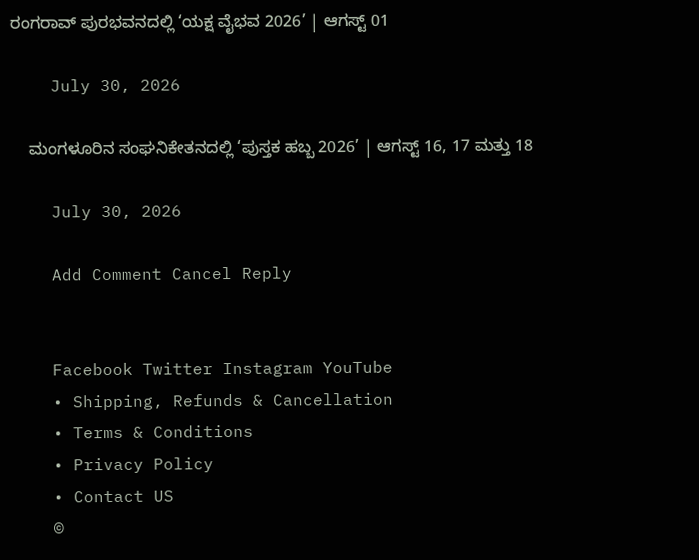ರಂಗರಾವ್ ಪುರಭವನದಲ್ಲಿ ‘ಯಕ್ಷ ವೈಭವ 2026’ | ಆಗಸ್ಟ್ 01

    July 30, 2026

    ಮಂಗಳೂರಿನ ಸಂಘನಿಕೇತನದಲ್ಲಿ ‘ಪುಸ್ತಕ ಹಬ್ಬ 2026’ | ಆಗಸ್ಟ್ 16, 17 ಮತ್ತು 18

    July 30, 2026

    Add Comment Cancel Reply


    Facebook Twitter Instagram YouTube
    • Shipping, Refunds & Cancellation
    • Terms & Conditions
    • Privacy Policy
    • Contact US
    ©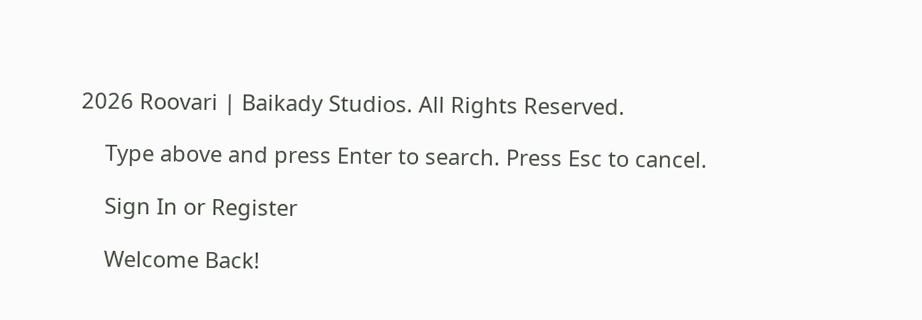2026 Roovari | Baikady Studios. All Rights Reserved.

    Type above and press Enter to search. Press Esc to cancel.

    Sign In or Register

    Welcome Back!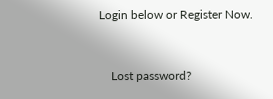Login below or Register Now.


    Lost password?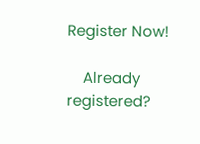Register Now!

    Already registered?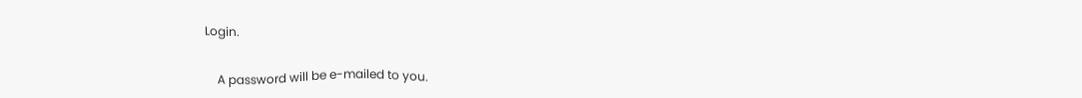Login.


    A password will be e-mailed to you.